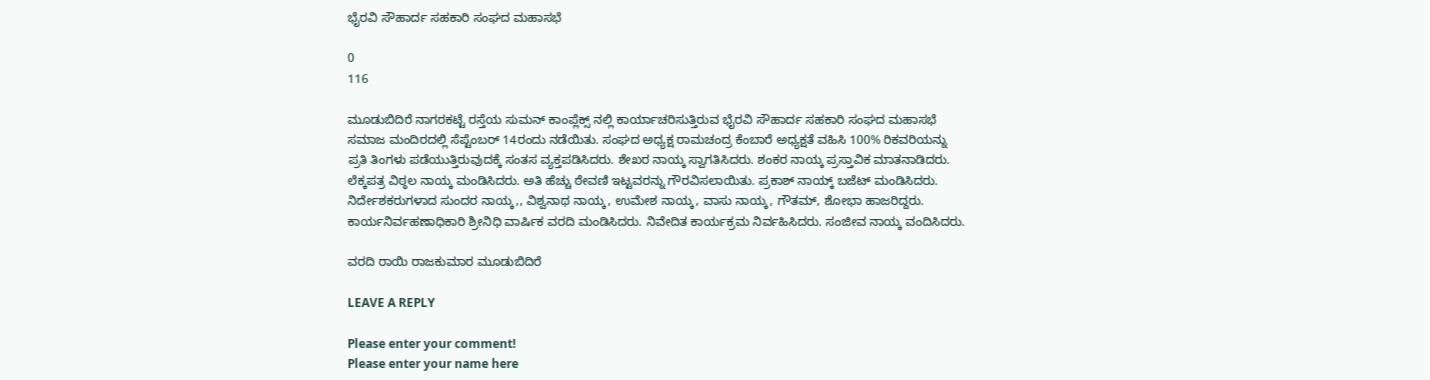ಭೈರವಿ ಸೌಹಾರ್ದ ಸಹಕಾರಿ ಸಂಘದ ಮಹಾಸಭೆ

0
116

ಮೂಡುಬಿದಿರೆ ನಾಗರಕಟ್ಟೆ ರಸ್ತೆಯ ಸುಮನ್ ಕಾಂಪ್ಲೆಕ್ಸ್ ನಲ್ಲಿ ಕಾರ್ಯಾಚರಿಸುತ್ತಿರುವ ಭೈರವಿ ಸೌಹಾರ್ದ ಸಹಕಾರಿ ಸಂಘದ ಮಹಾಸಭೆ ಸಮಾಜ ಮಂದಿರದಲ್ಲಿ ಸೆಪ್ಟೆಂಬರ್ 14ರಂದು ನಡೆಯಿತು. ಸಂಘದ ಅಧ್ಯಕ್ಷ ರಾಮಚಂದ್ರ ಕೆಂಬಾರೆ ಅಧ್ಯಕ್ಷತೆ ವಹಿಸಿ 100% ರಿಕವರಿಯನ್ನು ಪ್ರತಿ ತಿಂಗಳು ಪಡೆಯುತ್ತಿರುವುದಕ್ಕೆ ಸಂತಸ ವ್ಯಕ್ತಪಡಿಸಿದರು. ಶೇಖರ ನಾಯ್ಕ ಸ್ವಾಗತಿಸಿದರು. ಶಂಕರ ನಾಯ್ಕ ಪ್ರಸ್ತಾವಿಕ ಮಾತನಾಡಿದರು. ಲೆಕ್ಕಪತ್ರ ವಿಠ್ಠಲ ನಾಯ್ಕ ಮಂಡಿಸಿದರು. ಅತಿ ಹೆಚ್ಚು ಠೇವಣಿ ಇಟ್ಟವರನ್ನು ಗೌರವಿಸಲಾಯಿತು. ಪ್ರಕಾಶ್ ನಾಯ್ಕ್ ಬಜೆಟ್ ಮಂಡಿಸಿದರು. ನಿರ್ದೇಶಕರುಗಳಾದ ಸುಂದರ ನಾಯ್ಕ,, ವಿಶ್ವನಾಥ ನಾಯ್ಕ, ಉಮೇಶ ನಾಯ್ಕ, ವಾಸು ನಾಯ್ಕ, ಗೌತಮ್, ಶೋಭಾ ಹಾಜರಿದ್ದರು. ಕಾರ್ಯನಿರ್ವಹಣಾಧಿಕಾರಿ ಶ್ರೀನಿಧಿ ವಾರ್ಷಿಕ ವರದಿ ಮಂಡಿಸಿದರು. ನಿವೇದಿತ ಕಾರ್ಯಕ್ರಮ ನಿರ್ವಹಿಸಿದರು. ಸಂಜೀವ ನಾಯ್ಕ ವಂದಿಸಿದರು.

ವರದಿ ರಾಯಿ ರಾಜಕುಮಾರ ಮೂಡುಬಿದಿರೆ

LEAVE A REPLY

Please enter your comment!
Please enter your name here